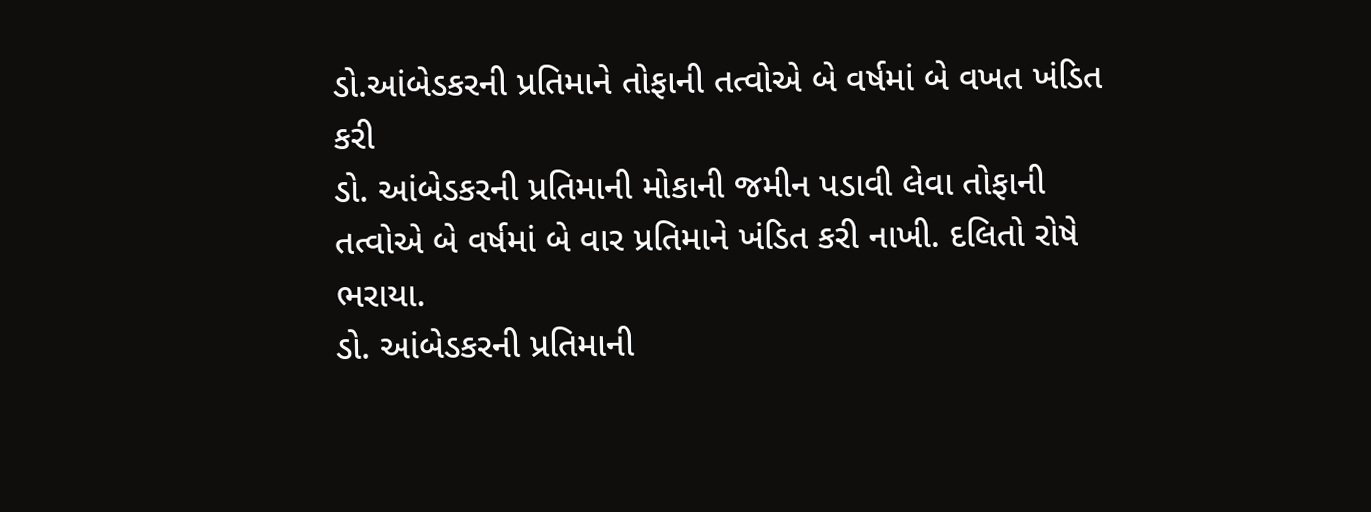ડો.આંબેડકરની પ્રતિમાને તોફાની તત્વોએ બે વર્ષમાં બે વખત ખંડિત કરી
ડો. આંબેડકરની પ્રતિમાની મોકાની જમીન પડાવી લેવા તોફાની તત્વોએ બે વર્ષમાં બે વાર પ્રતિમાને ખંડિત કરી નાખી. દલિતો રોષે ભરાયા.
ડો. આંબેડકરની પ્રતિમાની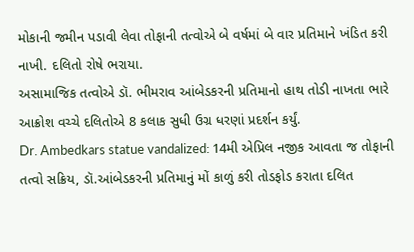મોકાની જમીન પડાવી લેવા તોફાની તત્વોએ બે વર્ષમાં બે વાર પ્રતિમાને ખંડિત કરી નાખી. દલિતો રોષે ભરાયા.
અસામાજિક તત્વોએ ડૉ. ભીમરાવ આંબેડકરની પ્રતિમાનો હાથ તોડી નાખતા ભારે આક્રોશ વચ્ચે દલિતોએ 8 કલાક સુધી ઉગ્ર ધરણાં પ્રદર્શન કર્યું.
Dr. Ambedkars statue vandalized: 14મી એપ્રિલ નજીક આવતા જ તોફાની તત્વો સક્રિય, ડૉ.આંબેડકરની પ્રતિમાનું મોં કાળું કરી તોડફોડ કરાતા દલિત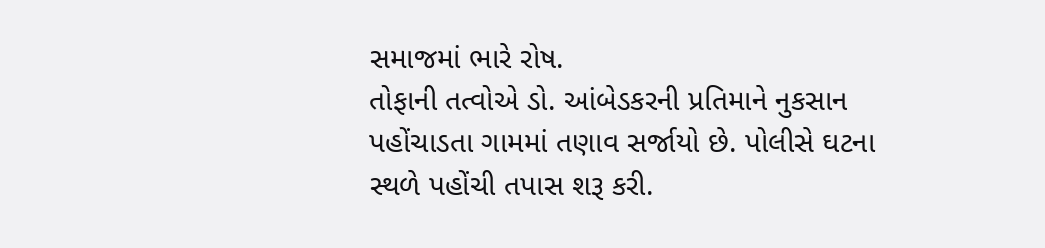સમાજમાં ભારે રોષ.
તોફાની તત્વોએ ડો. આંબેડકરની પ્રતિમાને નુકસાન પહોંચાડતા ગામમાં તણાવ સર્જાયો છે. પોલીસે ઘટના સ્થળે પહોંચી તપાસ શરૂ કરી.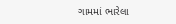ગામમાં ભારેલા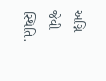અગ્નિ જેવી સ્થિતિ.